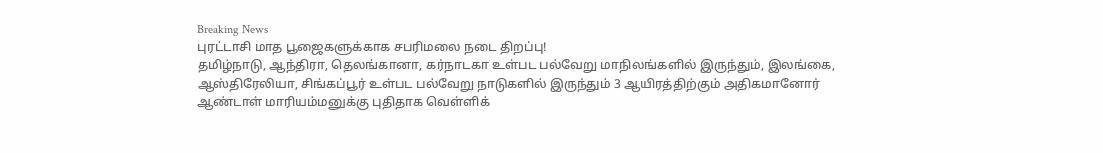Breaking News
புரட்டாசி மாத பூஜைகளுக்காக சபரிமலை நடை திறப்பு!
தமிழ்நாடு, ஆந்திரா, தெலங்கானா, கர்நாடகா உள்பட பல்வேறு மாநிலங்களில் இருந்தும், இலங்கை, ஆஸ்திரேலியா, சிங்கப்பூர் உள்பட பல்வேறு நாடுகளில் இருந்தும் 3 ஆயிரத்திற்கும் அதிகமானோர்
ஆண்டாள் மாரியம்மனுக்கு புதிதாக வெள்ளிக்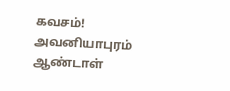கவசம்!
அவனியாபுரம் ஆண்டாள்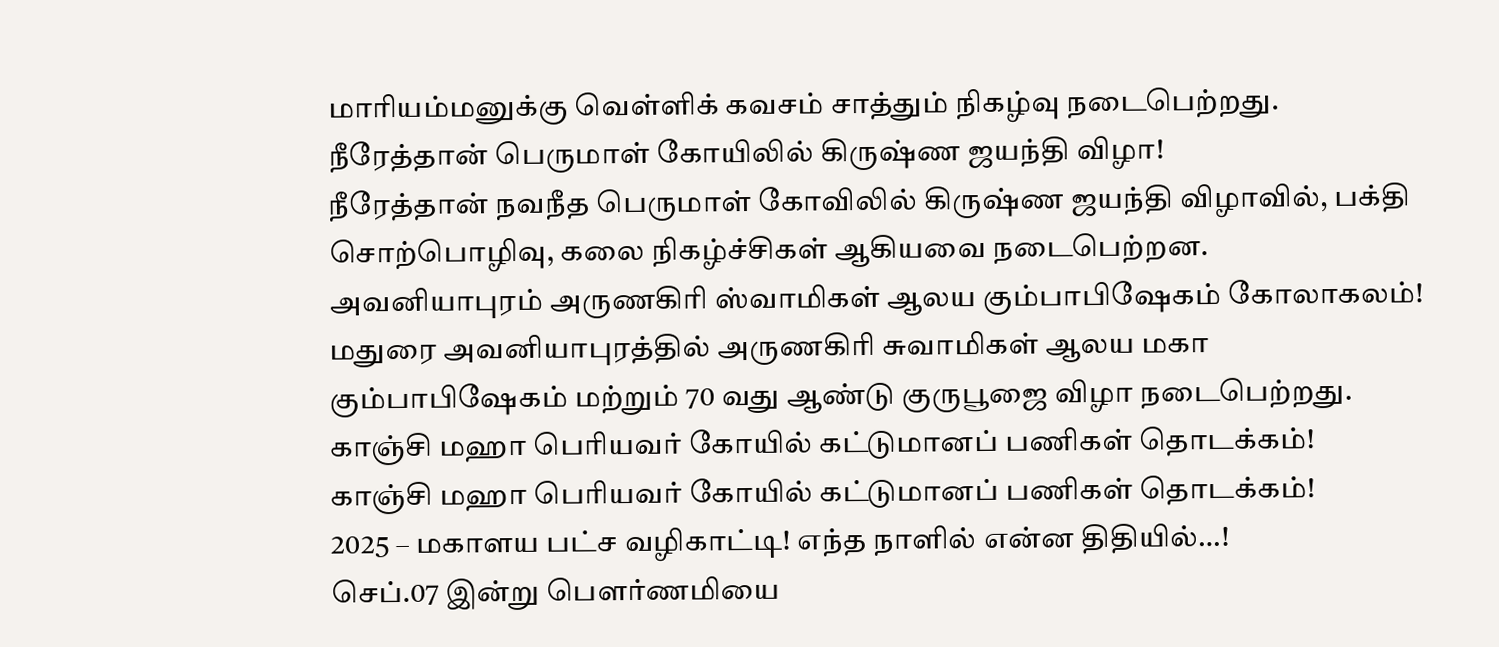மாரியம்மனுக்கு வெள்ளிக் கவசம் சாத்தும் நிகழ்வு நடைபெற்றது.
நீரேத்தான் பெருமாள் கோயிலில் கிருஷ்ண ஜயந்தி விழா!
நீரேத்தான் நவநீத பெருமாள் கோவிலில் கிருஷ்ண ஜயந்தி விழாவில், பக்தி சொற்பொழிவு, கலை நிகழ்ச்சிகள் ஆகியவை நடைபெற்றன.
அவனியாபுரம் அருணகிரி ஸ்வாமிகள் ஆலய கும்பாபிஷேகம் கோலாகலம்!
மதுரை அவனியாபுரத்தில் அருணகிரி சுவாமிகள் ஆலய மகா கும்பாபிஷேகம் மற்றும் 70 வது ஆண்டு குருபூஜை விழா நடைபெற்றது.
காஞ்சி மஹா பெரியவர் கோயில் கட்டுமானப் பணிகள் தொடக்கம்!
காஞ்சி மஹா பெரியவர் கோயில் கட்டுமானப் பணிகள் தொடக்கம்!
2025 – மகாளய பட்ச வழிகாட்டி! எந்த நாளில் என்ன திதியில்…!
செப்.07 இன்று பௌர்ணமியை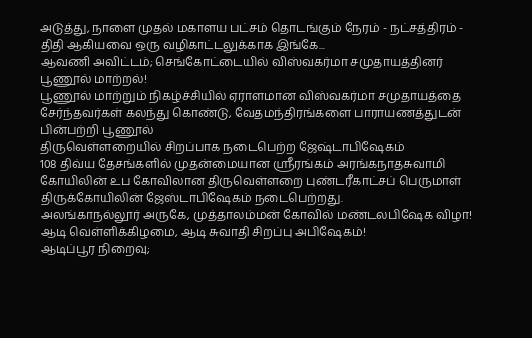அடுத்து, நாளை முதல் மகாளய பட்சம் தொடங்கும் நேரம் - நட்சத்திரம் - திதி ஆகியவை ஒரு வழிகாட்டலுக்காக இங்கே...
ஆவணி அவிட்டம்; செங்கோட்டையில் விஸ்வகர்மா சமுதாயத்தினர் பூணூல் மாற்றல்!
பூணூல் மாற்றும் நிகழ்ச்சியில் ஏராளமான விஸ்வகர்மா சமுதாயத்தை சேர்ந்தவர்கள் கலந்து கொண்டு, வேதமந்திரங்களை பாராயணத்துடன் பின்பற்றி பூணூல்
திருவெள்ளறையில் சிறப்பாக நடைபெற்ற ஜேஷ்டாபிஷேகம்
108 திவ்ய தேசங்களில் முதன்மையான ஸ்ரீரங்கம் அரங்கநாதசுவாமி கோயிலின் உப கோவிலான திருவெள்ளறை புண்டரீகாட்சப் பெருமாள் திருக்கோயிலின் ஜேஸ்டாபிஷேகம் நடைபெற்றது.
அலங்காநல்லூர் அருகே, முத்தாலம்மன் கோவில் மண்டலபிஷேக விழா!
ஆடி வெள்ளிக்கிழமை, ஆடி சுவாதி சிறப்பு அபிஷேகம்!
ஆடிப்பூர நிறைவு;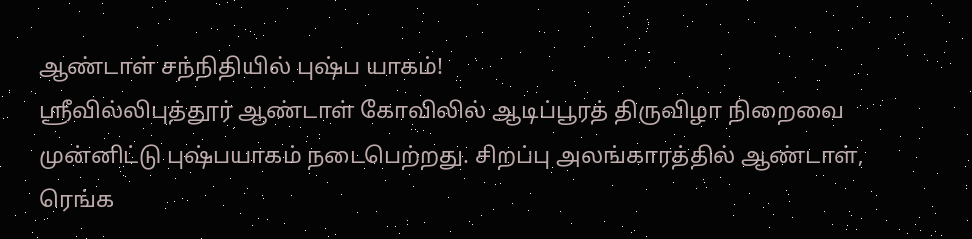ஆண்டாள் சந்நிதியில் புஷ்ப யாகம்!
ஸ்ரீவில்லிபுத்தூர் ஆண்டாள் கோவிலில் ஆடிப்பூரத் திருவிழா நிறைவை முன்னிட்டு புஷ்பயாகம் நடைபெற்றது. சிறப்பு அலங்காரத்தில் ஆண்டாள், ரெங்க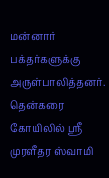மன்னார் பக்தர்களுக்கு அருள்பாலித்தனர்.
தென்கரை கோயிலில் ஸ்ரீ முரளீதர ஸ்வாமி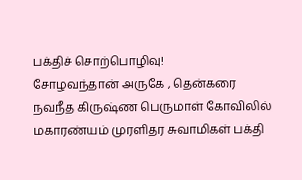பக்திச் சொற்பொழிவு!
சோழவந்தான் அருகே , தென்கரை நவநீத கிருஷ்ண பெருமாள் கோவிலில் மகாரண்யம் முரளிதர சுவாமிகள் பக்தி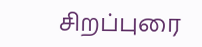சிறப்புரை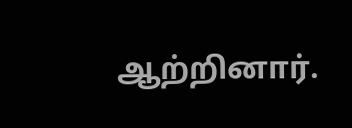ஆற்றினார்.